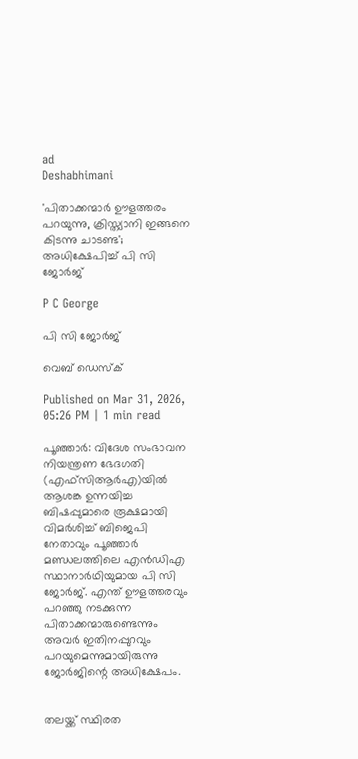ad
Deshabhimani

'പിതാക്കന്മാർ ഊളത്തരം പറയുന്നു, ക്രിസ്ത്യാനി ഇങ്ങനെ കിടന്നു ചാടണ്ട'; അധിക്ഷേപിച്ച് പി സി ജോർജ്

P C George

പി സി ജോർജ്

വെബ് ഡെസ്ക്

Published on Mar 31, 2026, 05:26 PM | 1 min read

പൂഞ്ഞാർ: വിദേശ സംഭാവന നിയന്ത്രണ ഭേദഗതി (എഫ്സിആർഎ)യിൽ ആശങ്ക ഉന്നയിച്ച ബിഷപ്പുമാരെ രൂക്ഷമായി വിമർശിച്ച് ബിജെപി നേതാവും പൂഞ്ഞാർ മണ്ഡലത്തിലെ എൻഡിഎ സ്ഥാനാർഥിയുമായ പി സി ജോർജ്. എന്ത് ഊളത്തരവും പറഞ്ഞു നടക്കുന്ന പിതാക്കന്മാരുണ്ടെന്നും അവർ ഇതിനപ്പുറവും പറയുമെന്നുമായിരുന്നു ജോർജിന്റെ അധിക്ഷേപം.


തലയ്ക്ക് സ്ഥിരത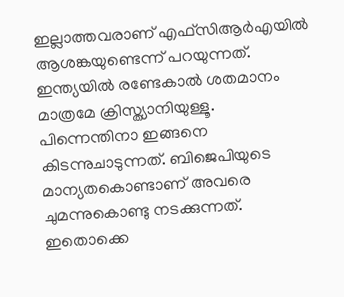ഇല്ലാത്തവരാണ് എഫ്സിആർഎയിൽ ആശങ്കയുണ്ടെന്ന് പറയുന്നത്. ഇന്ത്യയിൽ രണ്ടേകാൽ ശതമാനം മാത്രമേ ക്രിസ്ത്യാനിയുള്ളൂ. പിന്നെന്തിനാ ഇങ്ങനെ കിടന്നുചാടുന്നത്. ബിജെപിയുടെ മാന്യതകൊണ്ടാണ് അവരെ ചുമന്നുകൊണ്ടു നടക്കുന്നത്. ഇതൊക്കെ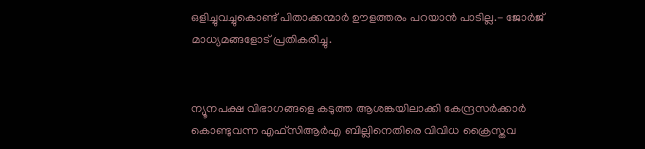ഒളിച്ചുവച്ചുകൊണ്ട് പിതാക്കന്മാർ ഊളത്തരം പറയാൻ പാടില്ല.- ജോർജ് മാധ്യമങ്ങളോട് പ്രതികരിച്ചു.


ന്യൂനപക്ഷ വിഭാഗങ്ങളെ കടുത്ത ആശങ്കയിലാക്കി കേന്ദ്രസർക്കാർ കൊണ്ടുവന്ന എഫ്സിആർഎ ബില്ലിനെതിരെ വിവിധ ക്രൈസ്തവ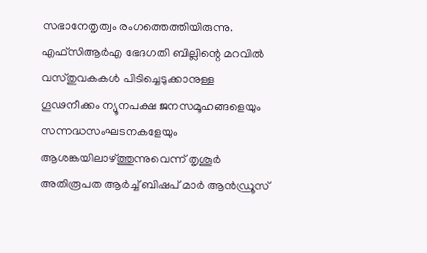സഭാനേതൃത്വം രംഗത്തെത്തിയിരുന്നു. എഫ്സിആർഎ ഭേദഗതി ബില്ലിന്റെ മറവിൽ വസ്‌തുവകകൾ പിടിച്ചെടുക്കാനുള്ള ഗൂഢനീക്കം ന്യൂനപക്ഷ ജനസമൂഹങ്ങളെയും സന്നദ്ധസംഘടനകളേയും ആശങ്കയിലാഴ്‌ത്തുന്നുവെന്ന്‌ തൃശൂർ അതിരൂപത ആർച്ച് ബിഷപ്‌ മാർ ആൻഡ്രൂസ്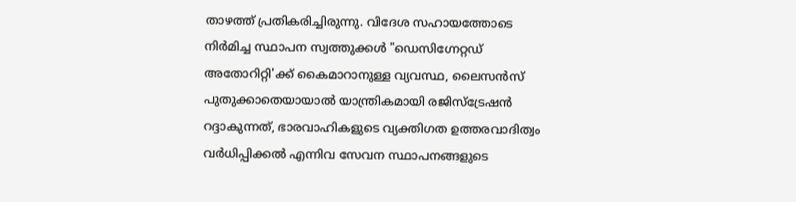താഴത്ത് പ്രതികരിച്ചിരുന്നു. വിദേശ സഹായത്തോടെ നിർമിച്ച സ്ഥാപന സ്വത്തുക്കൾ "ഡെസിഗ്നേറ്റഡ് അതോറിറ്റി'ക്ക് കൈമാറാനുള്ള വ്യവസ്ഥ, ലൈസൻസ് പുതുക്കാതെയായാൽ യാന്ത്രികമായി രജിസ്ട്രേഷൻ റദ്ദാകുന്നത്, ഭാരവാഹികളുടെ വ്യക്തിഗത ഉത്തരവാദിത്വം വർധിപ്പിക്കൽ എന്നിവ സേവന സ്ഥാപനങ്ങളുടെ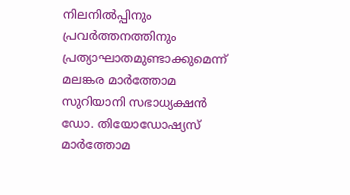നിലനിൽപ്പിനും പ്രവർത്തനത്തിനും പ്രത്യാഘാതമുണ്ടാക്കുമെന്ന് മലങ്കര മാർത്തോമ സുറിയാനി സഭാധ്യക്ഷൻ ഡോ. തിയോഡോഷ്യസ് മാർത്തോമ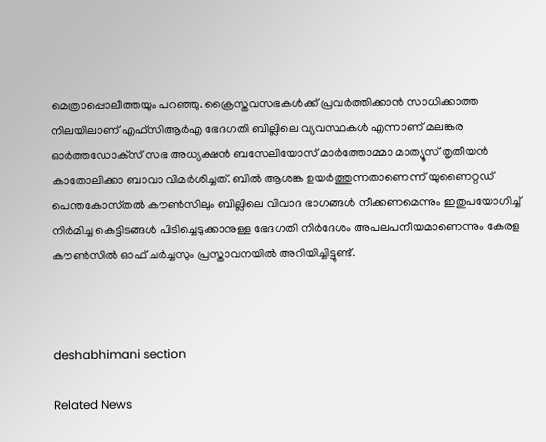മെത്രാപ്പൊലീത്തയും പറഞ്ഞു. ക്രൈസ്തവസഭകൾക്ക്‌ പ്രവർത്തിക്കാൻ സാധിക്കാത്ത നിലയിലാണ്‌ എഫ്‌സിആർഎ ഭേദഗതി ബില്ലിലെ വ്യവസ്ഥകൾ എന്നാണ് മലങ്കര ഓർത്തഡോക്‌സ്‌ സഭ അധ്യക്ഷൻ ബസേലിയോസ്‌ മാർത്തോമ്മാ മാത്യൂസ്‌ തൃതീയൻ കാതോലിക്കാ ബാവാ വിമർശിച്ചത്. ബിൽ ആശങ്ക ഉയർത്തുന്നതാണെന്ന് യുണൈറ്റഡ് പെന്തകോസ്‌തൽ കൗൺസിലും ബില്ലിലെ വിവാദ ഭാഗങ്ങള്‍ നീക്കണമെന്നും ഇതുപയോഗിച്ച് നിര്‍മിച്ച കെട്ടിടങ്ങള്‍ പിടിച്ചെടുക്കാനുള്ള ഭേദഗതി നിര്‍ദേശം അപലപനീയമാണെന്നും കേരള കൗണ്‍സില്‍ ഓഫ് ചര്‍ച്ചസും പ്രസ്താവനയിൽ അറിയിച്ചിട്ടുണ്ട്.



deshabhimani section

Related News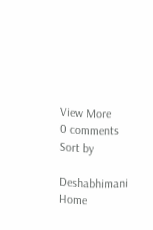View More
0 comments
Sort by

Deshabhimani
Home